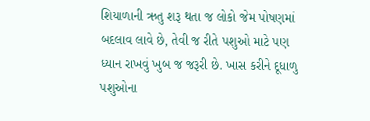શિયાળાની ઋતુ શરૂ થતા જ લોકો જેમ પોષણમાં બદલાવ લાવે છે, તેવી જ રીતે પશુઓ માટે પણ ધ્યાન રાખવું ખુબ જ જરૂરી છે. ખાસ કરીને દૂધાળુ પશુઓના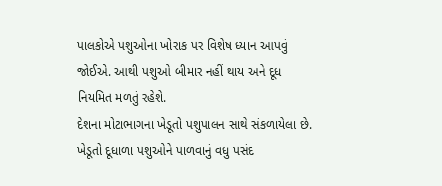પાલકોએ પશુઓના ખોરાક પર વિશેષ ધ્યાન આપવું જોઈએ. આથી પશુઓ બીમાર નહીં થાય અને દૂધ નિયમિત મળતું રહેશે.
દેશના મોટાભાગના ખેડૂતો પશુપાલન સાથે સંકળાયેલા છે. ખેડૂતો દૂધાળા પશુઓને પાળવાનું વધુ પસંદ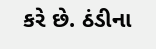કરે છે. ઠંડીના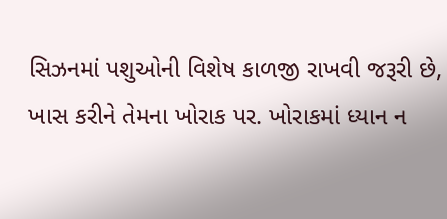સિઝનમાં પશુઓની વિશેષ કાળજી રાખવી જરૂરી છે, ખાસ કરીને તેમના ખોરાક પર. ખોરાકમાં ધ્યાન ન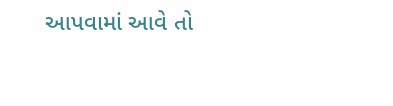આપવામાં આવે તો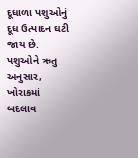દૂધાળા પશુઓનું દૂધ ઉત્પાદન ઘટી જાય છે. પશુઓને ઋતુ અનુસાર, ખોરાકમાં બદલાવ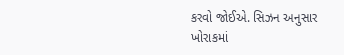કરવો જોઈએ. સિઝન અનુસાર ખોરાકમાં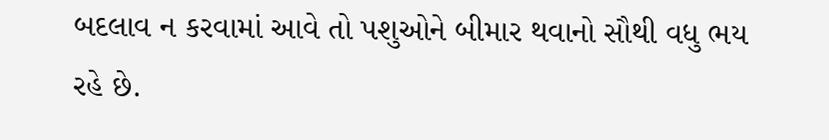બદલાવ ન કરવામાં આવે તો પશુઓને બીમાર થવાનો સૌથી વધુ ભય રહે છે.